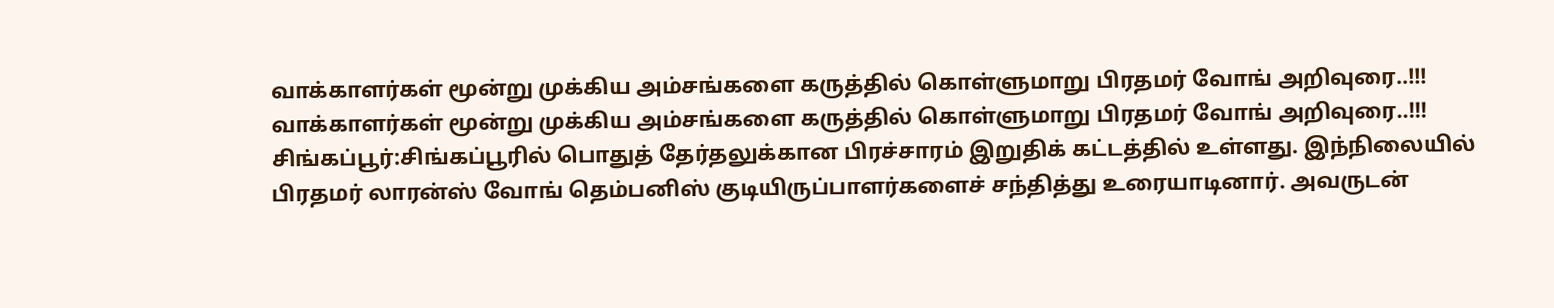வாக்காளர்கள் மூன்று முக்கிய அம்சங்களை கருத்தில் கொள்ளுமாறு பிரதமர் வோங் அறிவுரை..!!!
வாக்காளர்கள் மூன்று முக்கிய அம்சங்களை கருத்தில் கொள்ளுமாறு பிரதமர் வோங் அறிவுரை..!!! சிங்கப்பூர்:சிங்கப்பூரில் பொதுத் தேர்தலுக்கான பிரச்சாரம் இறுதிக் கட்டத்தில் உள்ளது. இந்நிலையில் பிரதமர் லாரன்ஸ் வோங் தெம்பனிஸ் குடியிருப்பாளர்களைச் சந்தித்து உரையாடினார். அவருடன்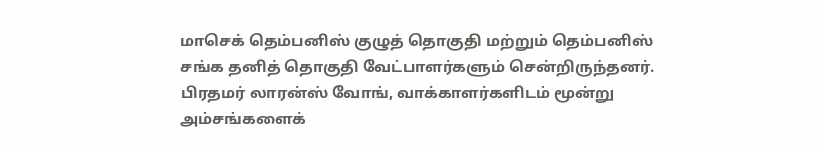மாசெக் தெம்பனிஸ் குழுத் தொகுதி மற்றும் தெம்பனிஸ் சங்க தனித் தொகுதி வேட்பாளர்களும் சென்றிருந்தனர். பிரதமர் லாரன்ஸ் வோங், வாக்காளர்களிடம் மூன்று அம்சங்களைக்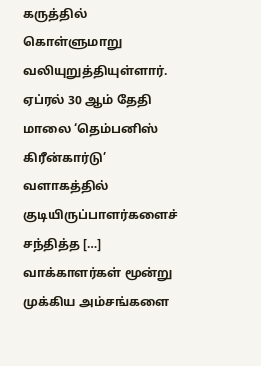கருத்தில் கொள்ளுமாறு வலியுறுத்தியுள்ளார். ஏப்ரல் 30 ஆம் தேதி மாலை ‘தெம்பனிஸ் கிரீன்கார்டு’ வளாகத்தில் குடியிருப்பாளர்களைச் சந்தித்த […]
வாக்காளர்கள் மூன்று முக்கிய அம்சங்களை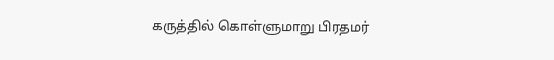கருத்தில் கொள்ளுமாறு பிரதமர்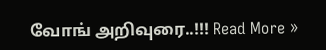வோங் அறிவுரை..!!! Read More »